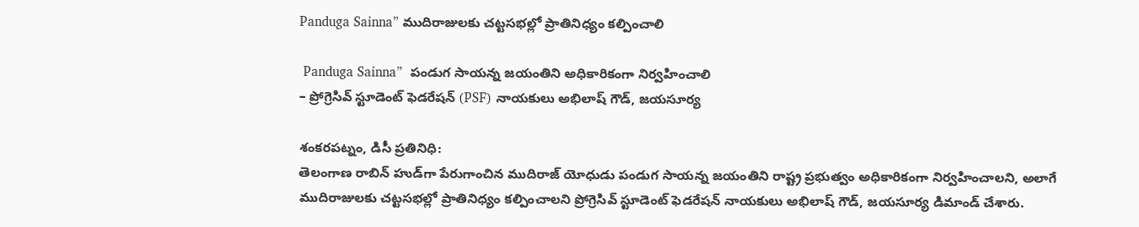Panduga Sainna” ముదిరాజులకు చట్టసభల్లో ప్రాతినిధ్యం కల్పించాలి

 Panduga Sainna”  పండుగ సాయన్న జయంతిని అధికారికంగా నిర్వహించాలి
– ప్రోగ్రెసివ్ స్టూడెంట్ ఫెడరేషన్ (PSF) నాయకులు అభిలాష్ గౌడ్, జయసూర్య

శంకరపట్నం, డిసీ ప్రతినిధి:
తెలంగాణ రాబిన్ హుడ్‌గా పేరుగాంచిన ముదిరాజ్ యోధుడు పండుగ సాయన్న జయంతిని రాష్ట్ర ప్రభుత్వం అధికారికంగా నిర్వహించాలని, అలాగే ముదిరాజులకు చట్టసభల్లో ప్రాతినిధ్యం కల్పించాలని ప్రోగ్రెసివ్ స్టూడెంట్ ఫెడరేషన్ నాయకులు అభిలాష్ గౌడ్, జయసూర్య డిమాండ్ చేశారు.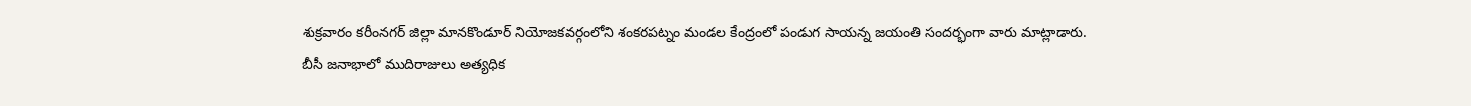శుక్రవారం కరీంనగర్ జిల్లా మానకొండూర్ నియోజకవర్గంలోని శంకరపట్నం మండల కేంద్రంలో పండుగ సాయన్న జయంతి సందర్భంగా వారు మాట్లాడారు.
బీసీ జనాభాలో ముదిరాజులు అత్యధిక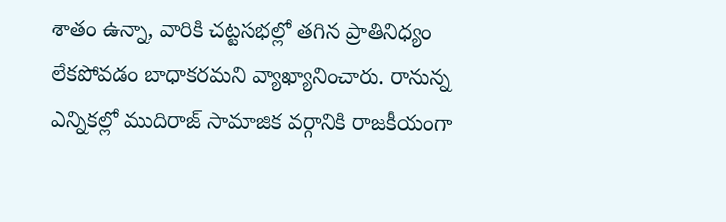శాతం ఉన్నా, వారికి చట్టసభల్లో తగిన ప్రాతినిధ్యం లేకపోవడం బాధాకరమని వ్యాఖ్యానించారు. రానున్న ఎన్నికల్లో ముదిరాజ్ సామాజిక వర్గానికి రాజకీయంగా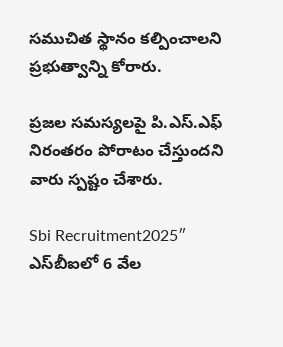సముచిత స్థానం కల్పించాలని ప్రభుత్వాన్ని కోరారు.

ప్రజల సమస్యలపై పి.ఎస్.ఎఫ్ నిరంతరం పోరాటం చేస్తుందని వారు స్పష్టం చేశారు.

Sbi Recruitment2025″ ఎస్‌బీఐలో 6 వేల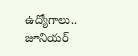ఉద్యోగాలు.. జూనియర్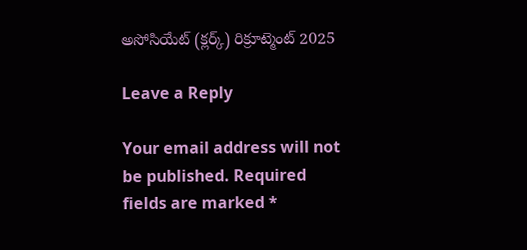అసోసియేట్ (క్లర్క్) రిక్రూట్మెంట్ 2025

Leave a Reply

Your email address will not be published. Required fields are marked *